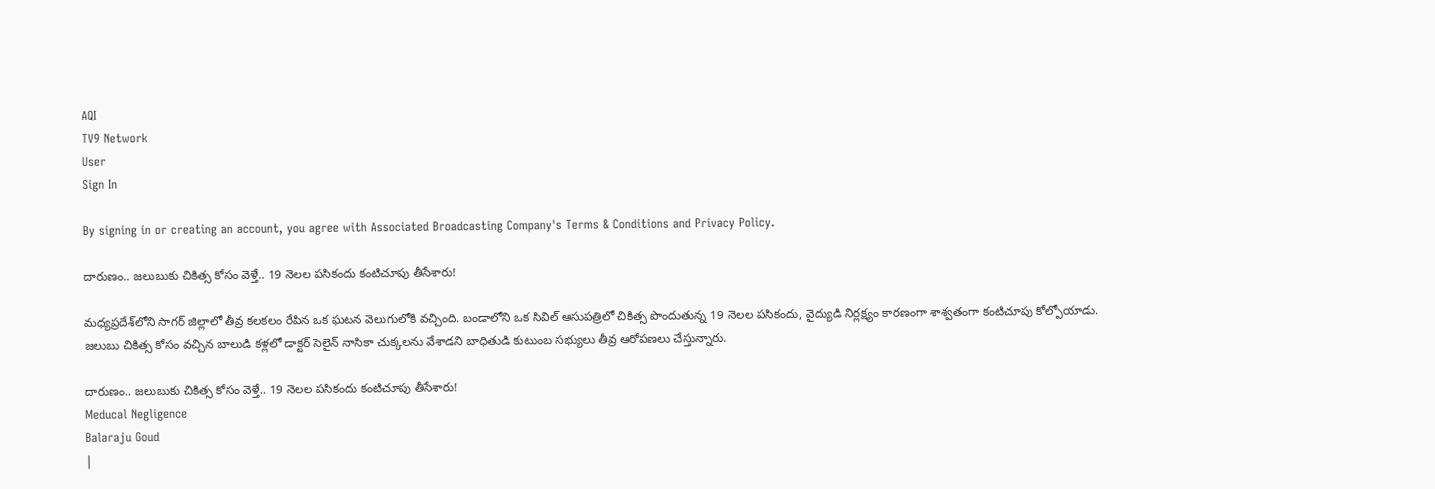AQI
TV9 Network
User
Sign In

By signing in or creating an account, you agree with Associated Broadcasting Company's Terms & Conditions and Privacy Policy.

దారుణం.. జలుబుకు చికిత్స కోసం వెళ్తే.. 19 నెలల పసికందు కంటిచూపు తీసేశారు!

మధ్యప్రదేశ్‌లోని సాగర్ జిల్లాలో తీవ్ర కలకలం రేపిన ఒక ఘటన వెలుగులోకి వచ్చింది. బండాలోని ఒక సివిల్ ఆసుపత్రిలో చికిత్స పొందుతున్న 19 నెలల పసికందు, వైద్యుడి నిర్లక్ష్యం కారణంగా శాశ్వతంగా కంటిచూపు కోల్పోయాడు. జలుబు చికిత్స కోసం వచ్చిన బాలుడి కళ్లలో డాక్టర్ సెలైన్ నాసికా చుక్కలను వేశాడని బాధితుడి కుటుంబ సభ్యులు తీవ్ర ఆరోపణలు చేస్తున్నారు.

దారుణం.. జలుబుకు చికిత్స కోసం వెళ్తే.. 19 నెలల పసికందు కంటిచూపు తీసేశారు!
Meducal Negligence
Balaraju Goud
|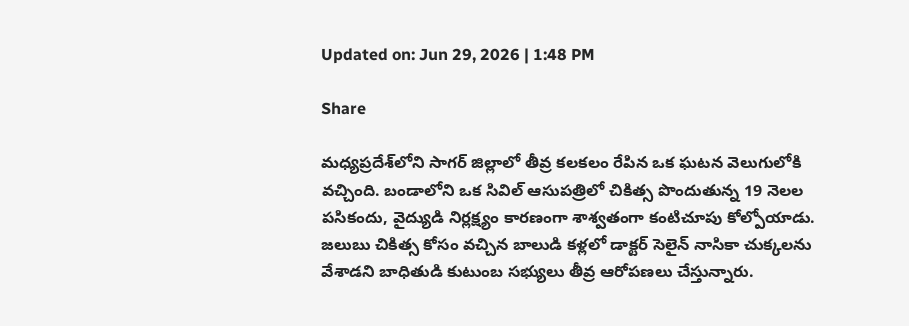Updated on: Jun 29, 2026 | 1:48 PM

Share

మధ్యప్రదేశ్‌లోని సాగర్ జిల్లాలో తీవ్ర కలకలం రేపిన ఒక ఘటన వెలుగులోకి వచ్చింది. బండాలోని ఒక సివిల్ ఆసుపత్రిలో చికిత్స పొందుతున్న 19 నెలల పసికందు, వైద్యుడి నిర్లక్ష్యం కారణంగా శాశ్వతంగా కంటిచూపు కోల్పోయాడు. జలుబు చికిత్స కోసం వచ్చిన బాలుడి కళ్లలో డాక్టర్ సెలైన్ నాసికా చుక్కలను వేశాడని బాధితుడి కుటుంబ సభ్యులు తీవ్ర ఆరోపణలు చేస్తున్నారు.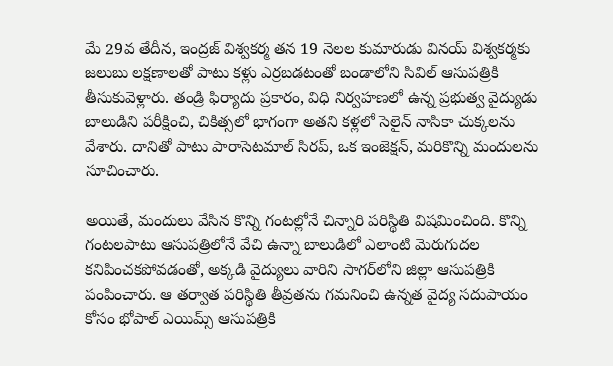మే 29వ తేదీన, ఇంద్రజ్ విశ్వకర్మ తన 19 నెలల కుమారుడు వినయ్ విశ్వకర్మకు జలుబు లక్షణాలతో పాటు కళ్లు ఎర్రబడటంతో బండాలోని సివిల్ ఆసుపత్రికి తీసుకువెళ్లారు. తండ్రి ఫిర్యాదు ప్రకారం, విధి నిర్వహణలో ఉన్న ప్రభుత్వ వైద్యుడు బాలుడిని పరీక్షించి, చికిత్సలో భాగంగా అతని కళ్లలో సెలైన్ నాసికా చుక్కలను వేశారు. దానితో పాటు పారాసెటమాల్ సిరప్, ఒక ఇంజెక్షన్, మరికొన్ని మందులను సూచించారు.

అయితే, మందులు వేసిన కొన్ని గంటల్లోనే చిన్నారి పరిస్థితి విషమించింది. కొన్ని గంటలపాటు ఆసుపత్రిలోనే వేచి ఉన్నా బాలుడిలో ఎలాంటి మెరుగుదల కనిపించకపోవడంతో, అక్కడి వైద్యులు వారిని సాగర్‌లోని జిల్లా ఆసుపత్రికి పంపించారు. ఆ తర్వాత పరిస్థితి తీవ్రతను గమనించి ఉన్నత వైద్య సదుపాయం కోసం భోపాల్ ఎయిమ్స్ ఆసుపత్రికి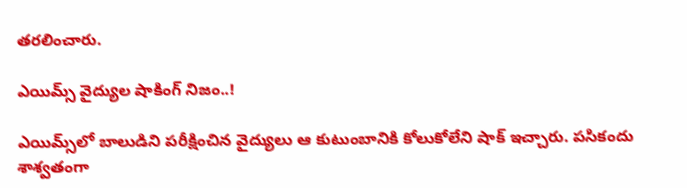తరలించారు.

ఎయిమ్స్ వైద్యుల షాకింగ్ నిజం..!

ఎయిమ్స్‌లో బాలుడిని పరీక్షించిన వైద్యులు ఆ కుటుంబానికి కోలుకోలేని షాక్ ఇచ్చారు. పసికందు శాశ్వతంగా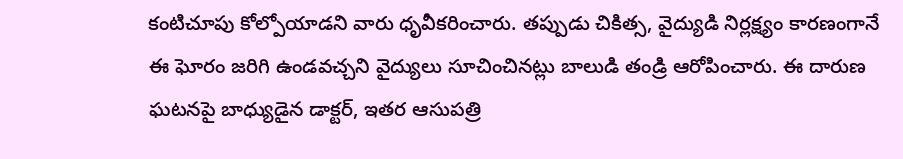కంటిచూపు కోల్పోయాడని వారు ధృవీకరించారు. తప్పుడు చికిత్స, వైద్యుడి నిర్లక్ష్యం కారణంగానే ఈ ఘోరం జరిగి ఉండవచ్చని వైద్యులు సూచించినట్లు బాలుడి తండ్రి ఆరోపించారు. ఈ దారుణ ఘటనపై బాధ్యుడైన డాక్టర్, ఇతర ఆసుపత్రి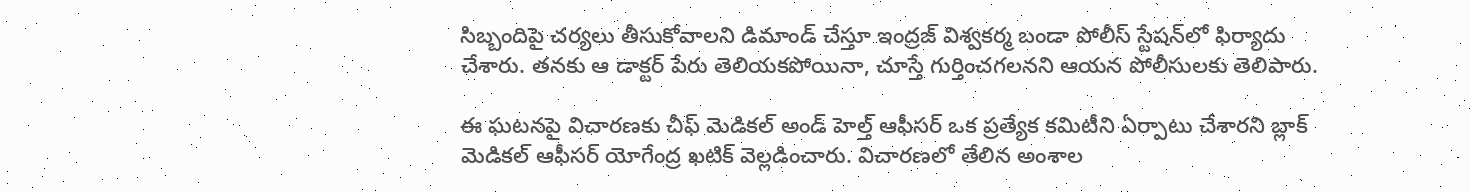సిబ్బందిపై చర్యలు తీసుకోవాలని డిమాండ్ చేస్తూ ఇంద్రజ్ విశ్వకర్మ బండా పోలీస్ స్టేషన్‌లో ఫిర్యాదు చేశారు. తనకు ఆ డాక్టర్ పేరు తెలియకపోయినా, చూస్తే గుర్తించగలనని ఆయన పోలీసులకు తెలిపారు.

ఈ ఘటనపై విచారణకు చీఫ్ మెడికల్ అండ్ హెల్త్ ఆఫీసర్ ఒక ప్రత్యేక కమిటీని ఏర్పాటు చేశారని బ్లాక్ మెడికల్ ఆఫీసర్ యోగేంద్ర ఖటిక్ వెల్లడించారు. విచారణలో తేలిన అంశాల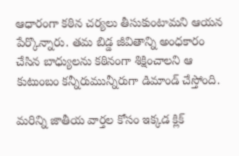ఆధారంగా కఠిన చర్యలు తీసుకుంటామని ఆయన పేర్కొన్నారు. తమ బిడ్డ జీవితాన్ని అంధకారం చేసిన బాధ్యులను కఠినంగా శిక్షించాలని ఆ కుటుంబం కన్నీరుమున్నీరుగా డిమాండ్ చేస్తోంది.

మరిన్ని జాతీయ వార్తల కోసం ఇక్కడ క్లిక్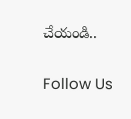చేయండి..

Follow Us